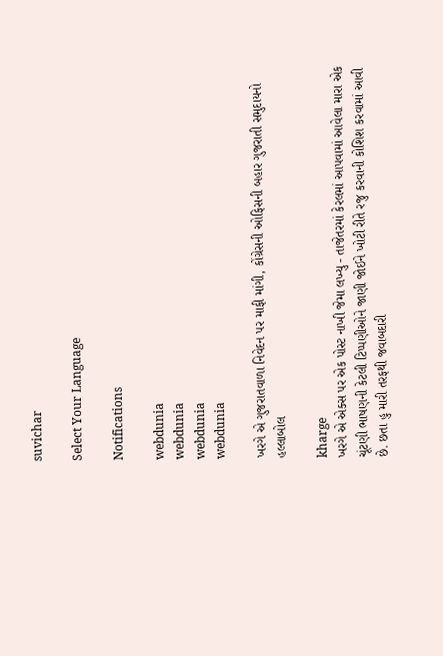suvichar

Select Your Language

Notifications

webdunia
webdunia
webdunia
webdunia

ખરગે એ ગુજરાતવાળા નિવેદન પર માફી માંગી, કોંગ્રેસની ઓફિસની બહાર ગુજરાતી સમુદાયનો હલ્લાબોલ

kharge
ખરગે એ એક્સ પર એક પોસ્ટ નાખી જેમા લખ્યુ - તાજેતરમાં કેરલમાં આપવામાં આવેલા મારા એક ચૂંટણી ભાષણની કેટલી ટિપ્પણીઓને જાણી જોઈને ખોટી રીતે રજુ કરવાની કોશિશ કરવામાં આવી છે. છતા હુ મારી તરફથી જવાબદારી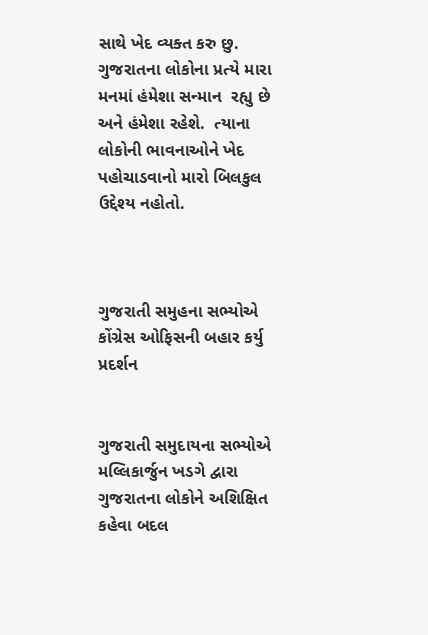સાથે ખેદ વ્યક્ત કરુ છુ. ગુજરાતના લોકોના પ્રત્યે મારા મનમાં હંમેશા સન્માન  રહ્યુ છે અને હંમેશા રહેશે.  ત્યાના લોકોની ભાવનાઓને ખેદ પહોચાડવાનો મારો બિલકુલ ઉદ્દેશ્ય નહોતો.



ગુજરાતી સમુહના સભ્યોએ કોંગ્રેસ ઓફિસની બહાર કર્યુ પ્રદર્શન


ગુજરાતી સમુદાયના સભ્યોએ મલ્લિકાર્જુન ખડગે દ્વારા ગુજરાતના લોકોને અશિક્ષિત કહેવા બદલ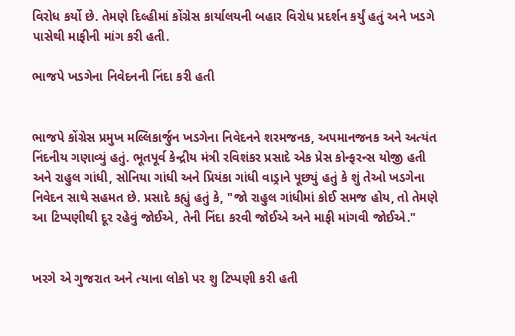વિરોધ કર્યો છે. તેમણે દિલ્હીમાં કોંગ્રેસ કાર્યાલયની બહાર વિરોધ પ્રદર્શન કર્યું હતું અને ખડગે પાસેથી માફીની માંગ કરી હતી.

ભાજપે ખડગેના નિવેદનની નિંદા કરી હતી


ભાજપે કોંગ્રેસ પ્રમુખ મલ્લિકાર્જુન ખડગેના નિવેદનને શરમજનક, અપમાનજનક અને અત્યંત નિંદનીય ગણાવ્યું હતું. ભૂતપૂર્વ કેન્દ્રીય મંત્રી રવિશંકર પ્રસાદે એક પ્રેસ કોન્ફરન્સ યોજી હતી અને રાહુલ ગાંધી, સોનિયા ગાંધી અને પ્રિયંકા ગાંધી વાડ્રાને પૂછ્યું હતું કે શું તેઓ ખડગેના નિવેદન સાથે સહમત છે. પ્રસાદે કહ્યું હતું કે, "જો રાહુલ ગાંધીમાં કોઈ સમજ હોય, તો તેમણે આ ટિપ્પણીથી દૂર રહેવું જોઈએ, તેની નિંદા કરવી જોઈએ અને માફી માંગવી જોઈએ."


ખરગે એ ગુજરાત અને ત્યાના લોકો પર શુ ટિપ્પણી કરી હતી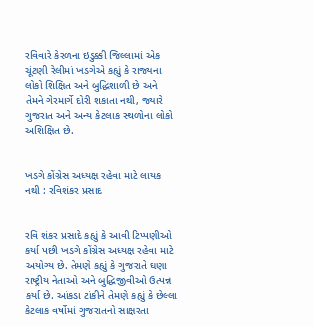રવિવારે કેરળના ઇડુક્કી જિલ્લામાં એક ચૂંટણી રેલીમાં ખડગેએ કહ્યું કે રાજ્યના લોકો શિક્ષિત અને બુદ્ધિશાળી છે અને તેમને ગેરમાર્ગે દોરી શકાતા નથી, જ્યારે ગુજરાત અને અન્ય કેટલાક સ્થળોના લોકો અશિક્ષિત છે.


ખડગે કોંગ્રેસ અધ્યક્ષ રહેવા માટે લાયક નથી : રવિશંકર પ્રસાદ


રવિ શંકર પ્રસાદે કહ્યું કે આવી ટિપ્પણીઓ કર્યા પછી ખડગે કોંગ્રેસ અધ્યક્ષ રહેવા માટે અયોગ્ય છે. તેમણે કહ્યું કે ગુજરાતે ઘણા રાષ્ટ્રીય નેતાઓ અને બુદ્ધિજીવીઓ ઉત્પન્ન કર્યા છે. આંકડા ટાંકીને તેમણે કહ્યું કે છેલ્લા કેટલાક વર્ષોમાં ગુજરાતનો સાક્ષરતા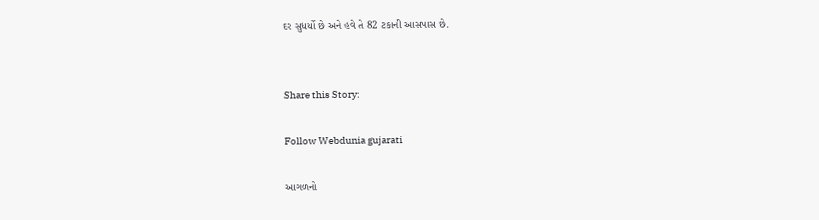દર સુધર્યો છે અને હવે તે 82 ટકાની આસપાસ છે.


Share this Story:

Follow Webdunia gujarati

આગળનો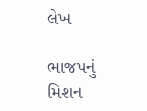લેખ

ભાજપનું મિશન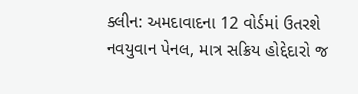ક્લીન: અમદાવાદના 12 વોર્ડમાં ઉતરશે નવયુવાન પેનલ, માત્ર સક્રિય હોદ્દેદારો જ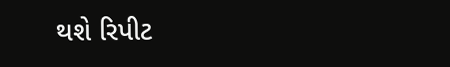થશે રિપીટ